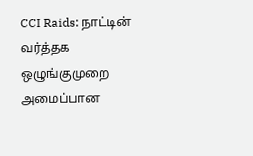CCI Raids: நாட்டின் வர்த்தக ஒழுங்குமுறை அமைப்பான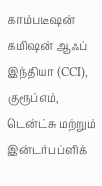காம்படீஷன் கமிஷன் ஆஃப் இந்தியா (CCI), குரூப்எம், டென்ட்சு மற்றும் இன்டர்பப்ளிக்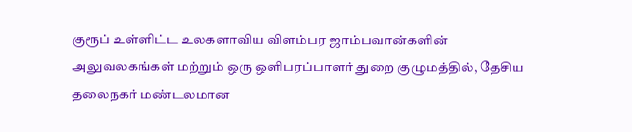குரூப் உள்ளிட்ட உலகளாவிய விளம்பர ஜாம்பவான்களின் அலுவலகங்கள் மற்றும் ஒரு ஒளிபரப்பாளர் துறை குழுமத்தில், தேசிய தலைநகர் மண்டலமான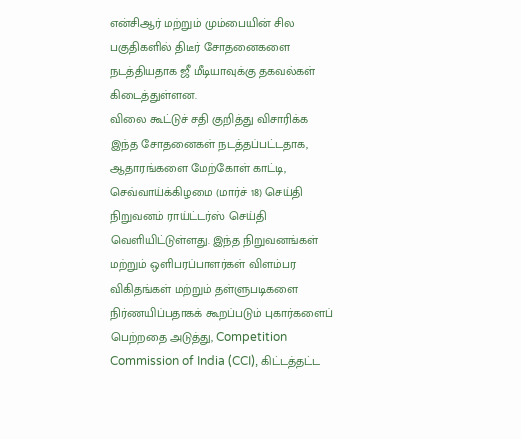என்சிஆர் மற்றும் மும்பையின் சில பகுதிகளில் திடீர் சோதனைகளை நடத்தியதாக ஜீ மீடியாவுக்கு தகவல்கள் கிடைத்துள்ளன.
விலை கூட்டுச் சதி குறித்து விசாரிக்க இந்த சோதனைகள் நடத்தப்பட்டதாக, ஆதாரங்களை மேற்கோள் காட்டி, செவ்வாய்க்கிழமை (மார்ச் 18) செய்தி நிறுவனம் ராய்ட்டர்ஸ் செய்தி வெளியிட்டுள்ளது. இந்த நிறுவனங்கள் மற்றும் ஒளிபரப்பாளர்கள் விளம்பர விகிதங்கள் மற்றும் தள்ளுபடிகளை நிர்ணயிப்பதாகக் கூறப்படும் புகார்களைப் பெற்றதை அடுத்து, Competition Commission of India (CCI), கிட்டத்தட்ட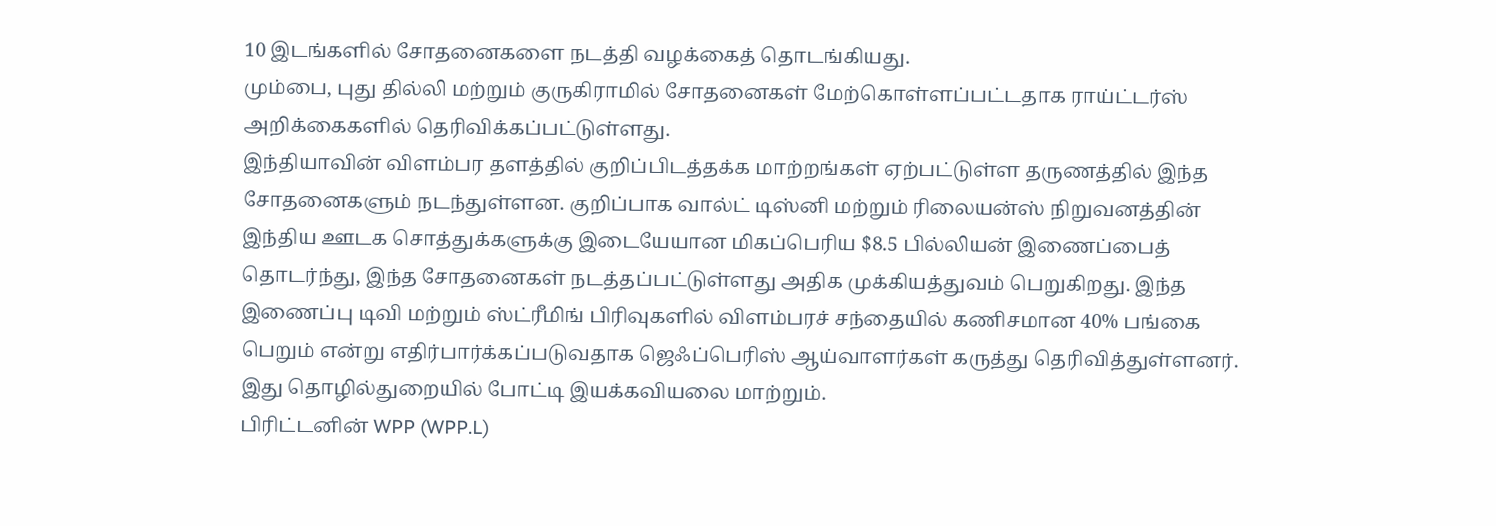10 இடங்களில் சோதனைகளை நடத்தி வழக்கைத் தொடங்கியது.
மும்பை, புது தில்லி மற்றும் குருகிராமில் சோதனைகள் மேற்கொள்ளப்பட்டதாக ராய்ட்டர்ஸ் அறிக்கைகளில் தெரிவிக்கப்பட்டுள்ளது.
இந்தியாவின் விளம்பர தளத்தில் குறிப்பிடத்தக்க மாற்றங்கள் ஏற்பட்டுள்ள தருணத்தில் இந்த சோதனைகளும் நடந்துள்ளன. குறிப்பாக வால்ட் டிஸ்னி மற்றும் ரிலையன்ஸ் நிறுவனத்தின் இந்திய ஊடக சொத்துக்களுக்கு இடையேயான மிகப்பெரிய $8.5 பில்லியன் இணைப்பைத் தொடர்ந்து, இந்த சோதனைகள் நடத்தப்பட்டுள்ளது அதிக முக்கியத்துவம் பெறுகிறது. இந்த இணைப்பு டிவி மற்றும் ஸ்ட்ரீமிங் பிரிவுகளில் விளம்பரச் சந்தையில் கணிசமான 40% பங்கை பெறும் என்று எதிர்பார்க்கப்படுவதாக ஜெஃப்பெரிஸ் ஆய்வாளர்கள் கருத்து தெரிவித்துள்ளனர். இது தொழில்துறையில் போட்டி இயக்கவியலை மாற்றும்.
பிரிட்டனின் WPP (WPP.L)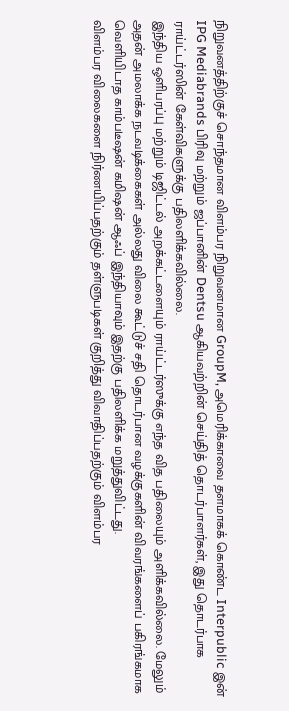நிறுவனத்திற்குச் சொந்தமான விளம்பர நிறுவனமான GroupM, அமெரிக்காவை தளமாகக் கொண்ட Interpublic இன் IPG Mediabrands பிரிவு மற்றும் ஜப்பானின் Dentsu ஆகியவற்றின் செய்தித் தொடர்பாளர்கள், இது தொடர்பாக ராய்ட்டர்ஸின் கேள்விகளுக்கு பதிலளிக்கவில்லை.
இந்திய ஒளிபரப்பு மற்றும் டிஜிட்டல் அறக்கட்டளையும் ராய்ட்டர்ஸுக்கு எந்த வித பதிலையும் அளிக்கவில்லை. மேலும் அதன் அமலாக்க நடவடிக்கைகள் அல்லது விலை கூட்டுச் சதி தொடர்பான வழக்குகளின் விவரங்களைப் பகிரங்கமாக வெளியிடாத காம்படீஷன் கமிஷன் ஆஃப் இந்தியாவும் இதற்கு பதிலளிக்க மறுத்துவிட்டது.
விளம்பர விலைகளை நிர்ணயிப்பதற்கும் தள்ளுபடிகள் குறித்து விவாதிப்பதற்கும் விளம்பர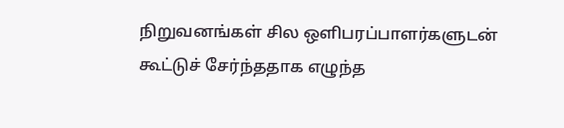நிறுவனங்கள் சில ஒளிபரப்பாளர்களுடன் கூட்டுச் சேர்ந்ததாக எழுந்த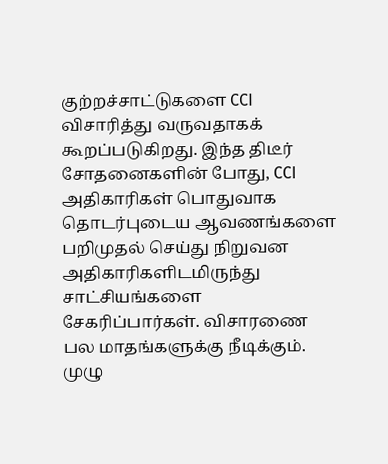குற்றச்சாட்டுகளை CCI விசாரித்து வருவதாகக் கூறப்படுகிறது. இந்த திடீர் சோதனைகளின் போது, CCI அதிகாரிகள் பொதுவாக தொடர்புடைய ஆவணங்களை பறிமுதல் செய்து நிறுவன அதிகாரிகளிடமிருந்து சாட்சியங்களை சேகரிப்பார்கள். விசாரணை பல மாதங்களுக்கு நீடிக்கும். முழு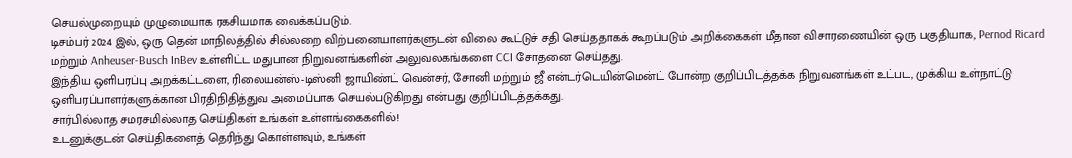செயல்முறையும் முழுமையாக ரகசியமாக வைக்கப்படும்.
டிசம்பர் 2024 இல், ஒரு தென் மாநிலத்தில் சில்லறை விற்பனையாளர்களுடன் விலை கூட்டுச் சதி செய்ததாகக் கூறப்படும் அறிக்கைகள் மீதான விசாரணையின் ஒரு பகுதியாக, Pernod Ricard மற்றும் Anheuser-Busch InBev உள்ளிட்ட மதுபான நிறுவனங்களின் அலுவலகங்களை CCI சோதனை செய்தது.
இந்திய ஒளிபரப்பு அறக்கட்டளை, ரிலையன்ஸ்-டிஸ்னி ஜாயிண்ட் வென்சர், சோனி மற்றும் ஜீ என்டர்டெயின்மென்ட் போன்ற குறிப்பிடத்தக்க நிறுவனங்கள் உட்பட, முக்கிய உள்நாட்டு ஒளிபரப்பாளர்களுக்கான பிரதிநிதித்துவ அமைப்பாக செயல்படுகிறது என்பது குறிப்பிடத்தக்கது.
சார்பில்லாத சமரசமில்லாத செய்திகள் உங்கள் உள்ளங்கைகளில்!
உடனுக்குடன் செய்திகளைத் தெரிந்து கொள்ளவும், உங்கள்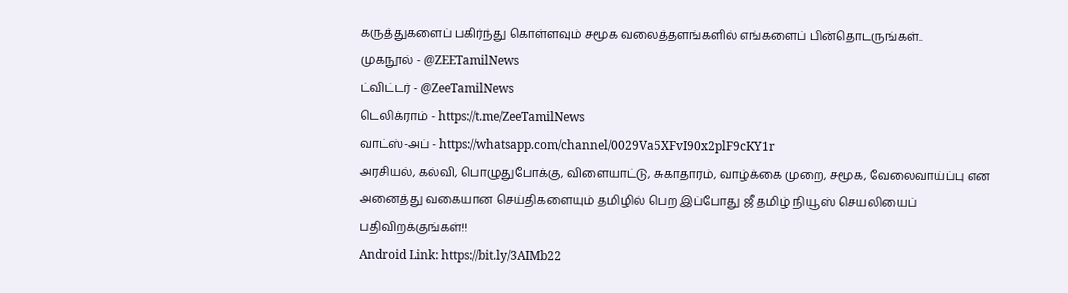கருத்துகளைப் பகிர்ந்து கொள்ளவும் சமூக வலைத்தளங்களில் எங்களைப் பின்தொடருங்கள்..
முகநூல் - @ZEETamilNews
ட்விட்டர் - @ZeeTamilNews
டெலிக்ராம் - https://t.me/ZeeTamilNews
வாட்ஸ்-அப் - https://whatsapp.com/channel/0029Va5XFvI90x2plF9cKY1r
அரசியல், கல்வி, பொழுதுபோக்கு, விளையாட்டு, சுகாதாரம், வாழ்க்கை முறை, சமூக, வேலைவாய்ப்பு என அனைத்து வகையான செய்திகளையும் தமிழில் பெற இப்போது ஜீ தமிழ் நியூஸ் செயலியைப் பதிவிறக்குங்கள்!!
Android Link: https://bit.ly/3AIMb22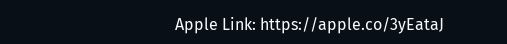Apple Link: https://apple.co/3yEataJ